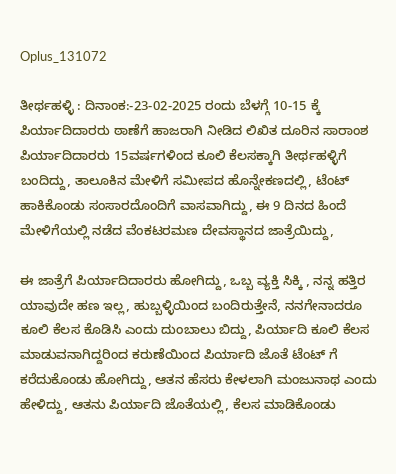Oplus_131072

ತೀರ್ಥಹಳ್ಳಿ : ದಿನಾಂಕ:-23-02-2025 ರಂದು ಬೆಳಗ್ಗೆ 10-15 ಕ್ಕೆ ಪಿರ್ಯಾದಿದಾರರು ಠಾಣೆಗೆ ಹಾಜರಾಗಿ ನೀಡಿದ ಲಿಖಿತ ದೂರಿನ ಸಾರಾಂಶ ಪಿರ್ಯಾದಿದಾರರು 15ವರ್ಷಗಳಿಂದ ಕೂಲಿ ಕೆಲಸಕ್ಕಾಗಿ ತೀರ್ಥಹಳ್ಳಿಗೆ ಬಂದಿದ್ದು, ತಾಲೂಕಿನ ಮೇಳಿಗೆ ಸಮೀಪದ ಹೊನ್ನೇಕಣದಲ್ಲಿ, ಟೆಂಟ್ ಹಾಕಿಕೊಂಡು ಸಂಸಾರದೊಂದಿಗೆ ವಾಸವಾಗಿದ್ದು, ಈ 9 ದಿನದ ಹಿಂದೆ ಮೇಳಿಗೆಯಲ್ಲಿ ನಡೆದ ವೆಂಕಟರಮಣ ದೇವಸ್ಥಾನದ ಜಾತ್ರೆಯಿದ್ದು,

ಈ ಜಾತ್ರೆಗೆ ಪಿರ್ಯಾದಿದಾರರು ಹೋಗಿದ್ದು, ಒಬ್ಬ ವ್ಯಕ್ತಿ ಸಿಕ್ಕಿ , ನನ್ನ ಹತ್ತಿರ ಯಾವುದೇ ಹಣ ಇಲ್ಲ, ಹುಬ್ಬಳ್ಳಿಯಿಂದ ಬಂದಿರುತ್ತೇನೆ, ನನಗೇನಾದರೂ ಕೂಲಿ ಕೆಲಸ ಕೊಡಿಸಿ ಎಂದು ದುಂಬಾಲು ಬಿದ್ದು, ಪಿರ್ಯಾದಿ ಕೂಲಿ ಕೆಲಸ ಮಾಡುವನಾಗಿದ್ದರಿಂದ ಕರುಣೆಯಿಂದ ಪಿರ್ಯಾದಿ ಜೊತೆ ಟೆಂಟ್ ಗೆ ಕರೆದುಕೊಂಡು ಹೋಗಿದ್ದು, ಆತನ ಹೆಸರು ಕೇಳಲಾಗಿ ಮಂಜುನಾಥ ಎಂದು ಹೇಳಿದ್ದು, ಆತನು ಪಿರ್ಯಾದಿ ಜೊತೆಯಲ್ಲಿ, ಕೆಲಸ ಮಾಡಿಕೊಂಡು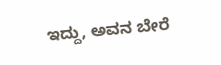ಇದ್ದು, ಅವನ ಬೇರೆ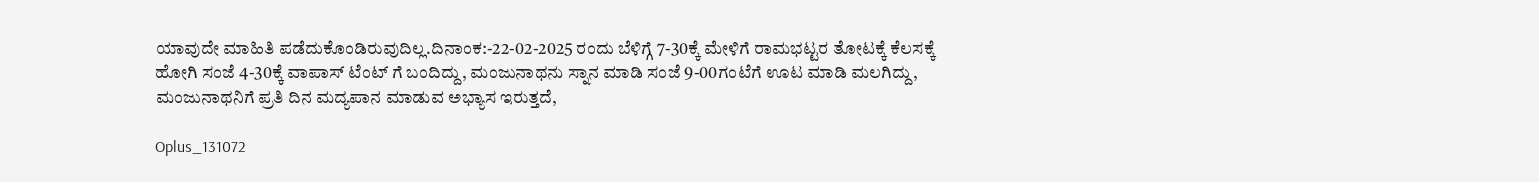ಯಾವುದೇ ಮಾಹಿತಿ ಪಡೆದುಕೊಂಡಿರುವುದಿಲ್ಲ.ದಿನಾಂಕ:-22-02-2025 ರಂದು ಬೆಳಿಗ್ಗೆ 7-30ಕ್ಕೆ ಮೇಳಿಗೆ ರಾಮಭಟ್ಟರ ತೋಟಕ್ಕೆ ಕೆಲಸಕ್ಕೆ ಹೋಗಿ ಸಂಜೆ 4-30ಕ್ಕೆ ವಾಪಾಸ್ ಟೆಂಟ್ ಗೆ ಬಂದಿದ್ದು, ಮಂಜುನಾಥನು ಸ್ನಾನ ಮಾಡಿ ಸಂಜೆ 9-00ಗಂಟೆಗೆ ಊಟ ಮಾಡಿ ಮಲಗಿದ್ದು, ಮಂಜುನಾಥನಿಗೆ ಪ್ರತಿ ದಿನ ಮದ್ಯಪಾನ ಮಾಡುವ ಅಭ್ಯಾಸ ಇರುತ್ತದೆ,

Oplus_131072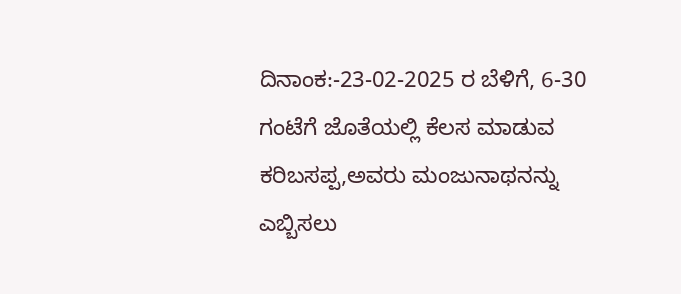ದಿನಾಂಕ:-23-02-2025 ರ ಬೆಳಿಗೆ, 6-30 ಗಂಟೆಗೆ ಜೊತೆಯಲ್ಲಿ ಕೆಲಸ ಮಾಡುವ ಕರಿಬಸಪ್ಪ,ಅವರು ಮಂಜುನಾಥನನ್ನು ಎಬ್ಬಿಸಲು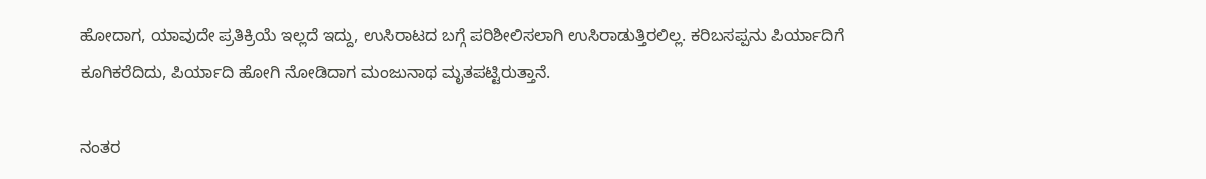ಹೋದಾಗ, ಯಾವುದೇ ಪ್ರತಿಕ್ರಿಯೆ ಇಲ್ಲದೆ ಇದ್ದು, ಉಸಿರಾಟದ ಬಗ್ಗೆ ಪರಿಶೀಲಿಸಲಾಗಿ ಉಸಿರಾಡುತ್ತಿರಲಿಲ್ಲ. ಕರಿಬಸಪ್ಪನು ಪಿರ್ಯಾದಿಗೆ ಕೂಗಿಕರೆದಿದು, ಪಿರ್ಯಾದಿ ಹೋಗಿ ನೋಡಿದಾಗ ಮಂಜುನಾಥ ಮೃತಪಟ್ಟಿರುತ್ತಾನೆ.

ನಂತರ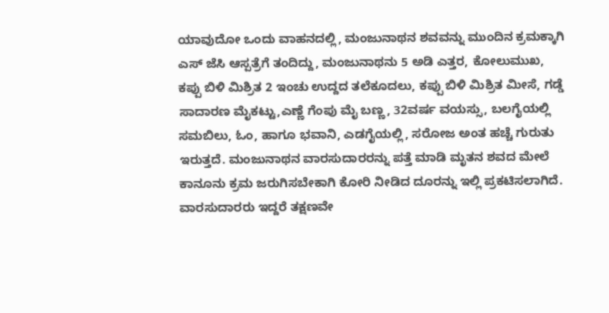ಯಾವುದೋ ಒಂದು ವಾಹನದಲ್ಲಿ, ಮಂಜುನಾಥನ ಶವವನ್ನು ಮುಂದಿನ ಕ್ರಮಕ್ಕಾಗಿ ಎಸ್ ಜೆಸಿ ಆಸ್ಪತ್ರೆಗೆ ತಂದಿದ್ದು, ಮಂಜುನಾಥನು 5 ಅಡಿ ಎತ್ತರ, ಕೋಲುಮುಖ, ಕಪ್ಪು ಬಿಳಿ ಮಿಶ್ರಿತ 2 ಇಂಚು ಉದ್ದದ ತಲೆಕೂದಲು, ಕಪ್ಪು ಬಿಳಿ ಮಿಶ್ರಿತ ಮೀಸೆ, ಗಡ್ಡೆ ಸಾದಾರಣ ಮೈಕಟ್ಟು,ಎಣ್ಣೆ ಗೆಂಪು ಮೈ ಬಣ್ಣ, 32ವರ್ಷ ವಯಸ್ಸು, ಬಲಗೈಯಲ್ಲಿ ಸಮಬಿಲು, ಓಂ, ಹಾಗೂ ಭವಾನಿ, ಎಡಗೈಯಲ್ಲಿ, ಸರೋಜ ಅಂತ ಹಚ್ಚೆ ಗುರುತು ಇರುತ್ತದೆ. ಮಂಜುನಾಥನ ವಾರಸುದಾರರನ್ನು ಪತ್ತೆ ಮಾಡಿ ಮೃತನ ಶವದ ಮೇಲೆ ಕಾನೂನು ಕ್ರಮ ಜರುಗಿಸಬೇಕಾಗಿ ಕೋರಿ ನೀಡಿದ ದೂರನ್ನು ಇಲ್ಲಿ ಪ್ರಕಟಿಸಲಾಗಿದೆ. ವಾರಸುದಾರರು ಇದ್ದರೆ ತಕ್ಷಣವೇ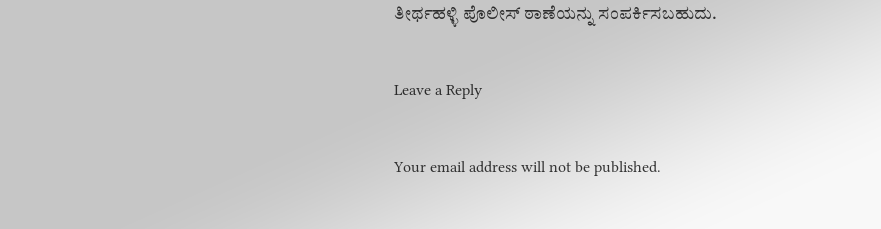ತೀರ್ಥಹಳ್ಳಿ ಪೊಲೀಸ್ ಠಾಣೆಯನ್ನು ಸಂಪರ್ಕಿಸಬಹುದು.

Leave a Reply

Your email address will not be published.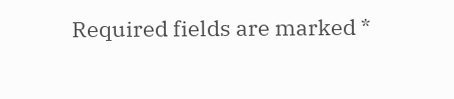Required fields are marked *